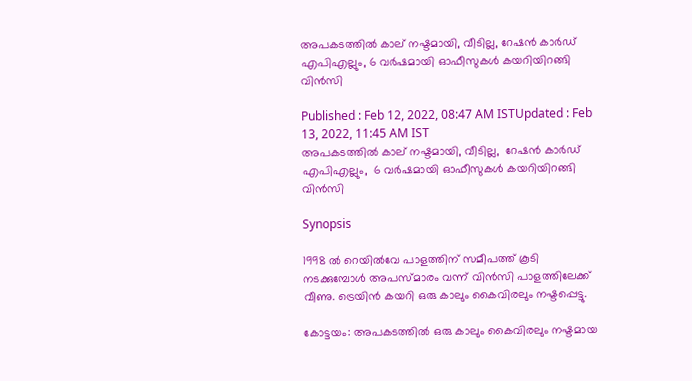അപകടത്തില്‍ കാല് നഷ്ടമായി, വീടില്ല, റേഷന്‍ കാര്‍ഡ് എപിഎല്ലും, 6 വര്‍ഷമായി ഓഫീസുകള്‍ കയറിയിറങ്ങി വിന്‍സി

Published : Feb 12, 2022, 08:47 AM ISTUpdated : Feb 13, 2022, 11:45 AM IST
അപകടത്തില്‍ കാല് നഷ്ടമായി, വീടില്ല,  റേഷന്‍ കാര്‍ഡ് എപിഎല്ലും,  6 വര്‍ഷമായി ഓഫീസുകള്‍ കയറിയിറങ്ങി വിന്‍സി

Synopsis

1998 ൽ റെയിൽവേ പാളത്തിന് സമീപത്ത് കൂടി നടക്കുമ്പോള്‍ അപസ്മാരം വന്ന് വിന്‍സി പാളത്തിലേക്ക് വീണു. ട്രെയിൻ കയറി ഒരു കാലും കൈവിരലും നഷ്ടപ്പെട്ടു.

കോട്ടയം: അപകടത്തിൽ ഒരു കാലും കൈവിരലും നഷ്ടമായ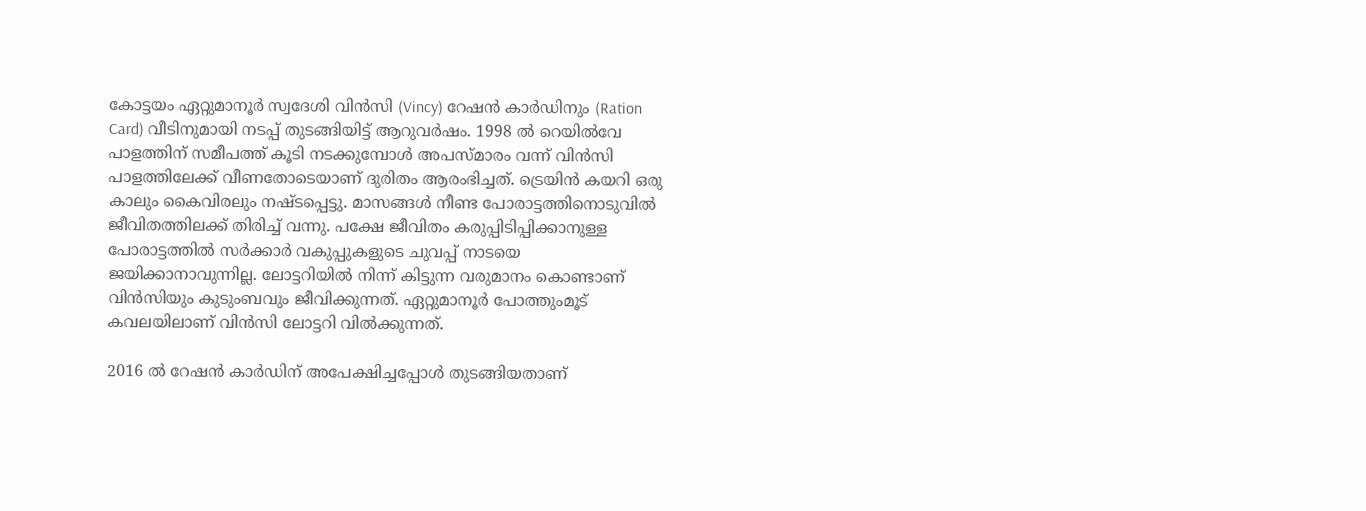കോട്ടയം ഏറ്റുമാനൂർ സ്വദേശി വിൻസി (Vincy) റേഷൻ കാർഡിനും (Ration Card) വീടിനുമായി നടപ്പ് തുടങ്ങിയിട്ട് ആറുവർഷം. 1998 ൽ റെയിൽവേ പാളത്തിന് സമീപത്ത് കൂടി നടക്കുമ്പോള്‍ അപസ്മാരം വന്ന് വിന്‍സി പാളത്തിലേക്ക് വീണതോടെയാണ് ദുരിതം ആരംഭിച്ചത്. ട്രെയിൻ കയറി ഒരു കാലും കൈവിരലും നഷ്ടപ്പെട്ടു. മാസങ്ങൾ നീണ്ട പോരാട്ടത്തിനൊടുവിൽ ജീവിതത്തിലക്ക് തിരിച്ച് വന്നു. പക്ഷേ ജീവിതം കരുപ്പിടിപ്പിക്കാനുള്ള പോരാട്ടത്തിൽ സർക്കാർ വകുപ്പുകളുടെ ചുവപ്പ് നാടയെ ജയിക്കാനാവുന്നില്ല. ലോട്ടറിയില്‍ നിന്ന് കിട്ടുന്ന വരുമാനം കൊണ്ടാണ് വിന്‍സിയും കുടുംബവും ജീവിക്കുന്നത്. ഏറ്റുമാനൂർ പോത്തുംമൂട് കവലയിലാണ് വിന്‍സി ലോട്ടറി വില്‍ക്കുന്നത്.

2016 ൽ റേഷൻ കാർഡിന് അപേക്ഷിച്ചപ്പോൾ തുടങ്ങിയതാണ്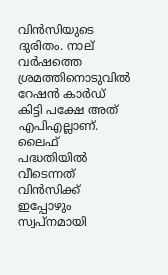വിൻസിയുടെ ദുരിതം. നാല് വർഷത്തെ ശ്രമത്തിനൊടുവിൽ റേഷൻ കാർഡ് കിട്ടി പക്ഷേ അത് എപിഎല്ലാണ്. ലൈഫ് പദ്ധതിയിൽ വീടെന്നത് വിന്‍സിക്ക് ഇപ്പോഴും സ്വപ്നമായി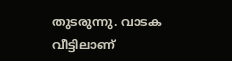തുടരുന്നു. വാടക വീട്ടിലാണ്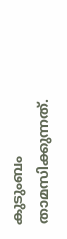കുടുംബം താമസിക്കുന്നത്.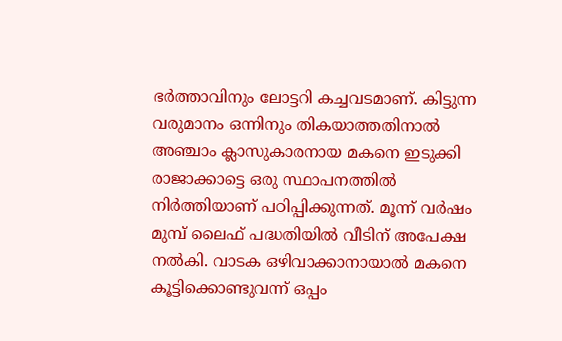ഭർത്താവിനും ലോട്ടറി കച്ചവടമാണ്. കിട്ടുന്ന വരുമാനം ഒന്നിനും തികയാത്തതിനാൽ അഞ്ചാം ക്ലാസുകാരനായ മകനെ ഇടുക്കി രാജാക്കാട്ടെ ഒരു സ്ഥാപനത്തിൽ നിർത്തിയാണ് പഠിപ്പിക്കുന്നത്. മൂന്ന് വർഷം മുമ്പ് ലൈഫ് പദ്ധതിയിൽ വീടിന് അപേക്ഷ നൽകി. വാടക ഒഴിവാക്കാനായാൽ മകനെ കൂട്ടിക്കൊണ്ടുവന്ന് ഒപ്പം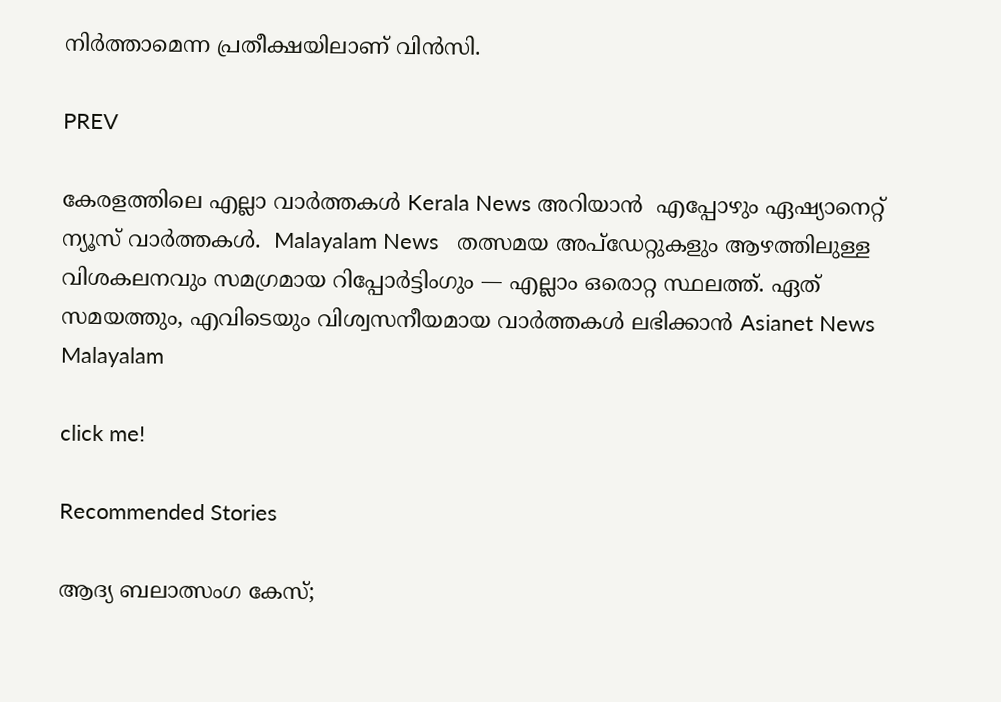നിർത്താമെന്ന പ്രതീക്ഷയിലാണ് വിൻസി.

PREV

കേരളത്തിലെ എല്ലാ വാർത്തകൾ Kerala News അറിയാൻ  എപ്പോഴും ഏഷ്യാനെറ്റ് ന്യൂസ് വാർത്തകൾ.  Malayalam News   തത്സമയ അപ്‌ഡേറ്റുകളും ആഴത്തിലുള്ള വിശകലനവും സമഗ്രമായ റിപ്പോർട്ടിംഗും — എല്ലാം ഒരൊറ്റ സ്ഥലത്ത്. ഏത് സമയത്തും, എവിടെയും വിശ്വസനീയമായ വാർത്തകൾ ലഭിക്കാൻ Asianet News Malayalam

click me!

Recommended Stories

ആദ്യ ബലാത്സംഗ കേസ്;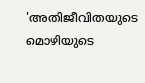'അതിജീവിതയുടെ മൊഴിയുടെ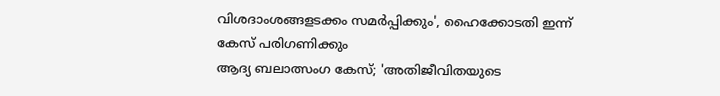വിശദാംശങ്ങളടക്കം സമർപ്പിക്കും', ഹൈക്കോടതി ഇന്ന് കേസ് പരിഗണിക്കും
ആദ്യ ബലാത്സംഗ കേസ്; 'അതിജീവിതയുടെ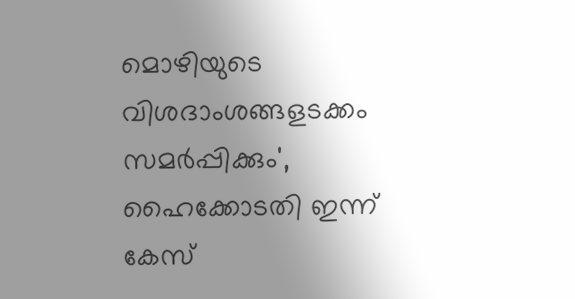മൊഴിയുടെ വിശദാംശങ്ങളടക്കം സമർപ്പിക്കും', ഹൈക്കോടതി ഇന്ന് കേസ്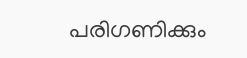പരിഗണിക്കും